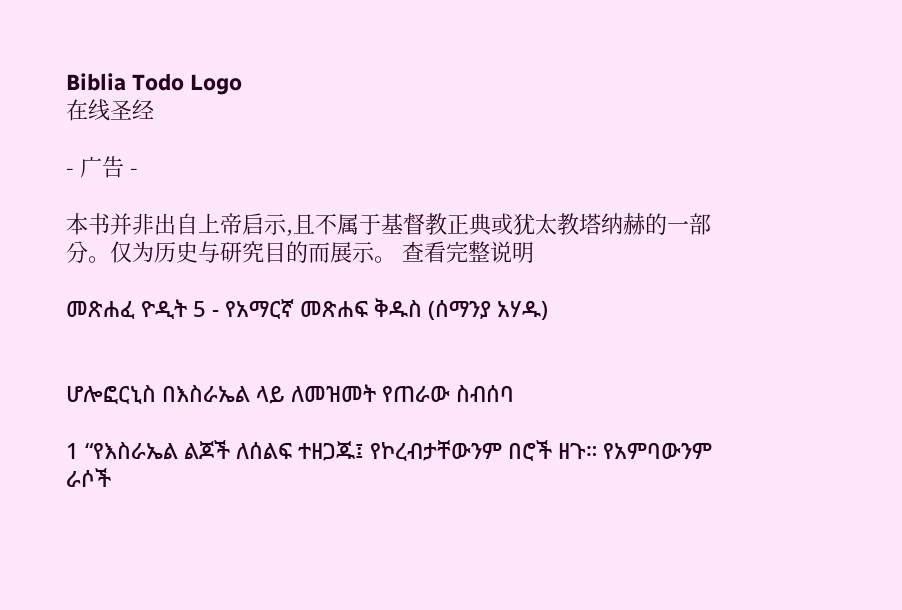Biblia Todo Logo
在线圣经

- 广告 -

本书并非出自上帝启示,且不属于基督教正典或犹太教塔纳赫的一部分。仅为历史与研究目的而展示。 查看完整说明

መጽሐፈ ዮዲት 5 - የአማርኛ መጽሐፍ ቅዱስ (ሰማንያ አሃዱ)


ሆሎፎርኒስ በእስራኤል ላይ ለመዝመት የጠራው ስብሰባ

1 “የእስራኤል ልጆች ለሰልፍ ተዘጋጁ፤ የኮረብታቸውንም በሮች ዘጉ። የአምባውንም ራሶች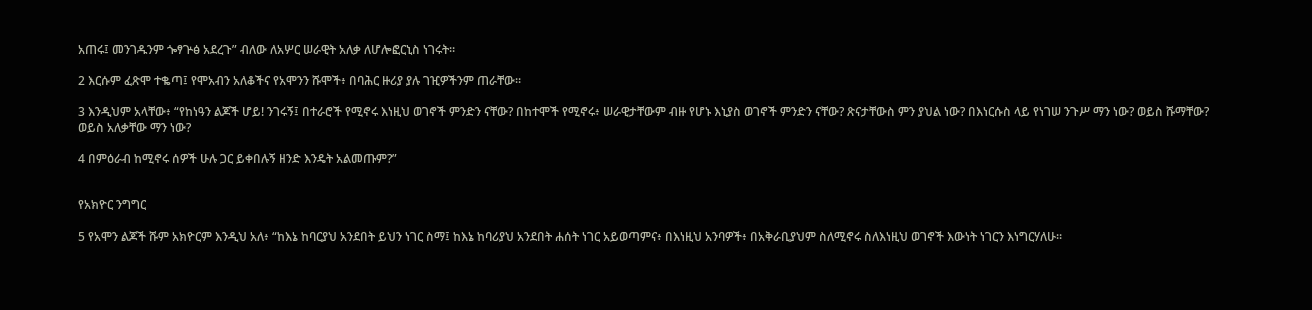አጠሩ፤ መንገዱንም ጐፃጕፅ አደረጉ” ብለው ለአሦር ሠራዊት አለቃ ለሆሎፎርኒስ ነገሩት።

2 እርሱም ፈጽሞ ተቈጣ፤ የሞአብን አለቆችና የአሞንን ሹሞች፥ በባሕር ዙሪያ ያሉ ገዢዎችንም ጠራቸው።

3 እንዲህም አላቸው፥ “የከነዓን ልጆች ሆይ! ንገሩኝ፤ በተራሮች የሚኖሩ እነዚህ ወገኖች ምንድን ናቸው? በከተሞች የሚኖሩ፥ ሠራዊታቸውም ብዙ የሆኑ እኒያስ ወገኖች ምንድን ናቸው? ጽናታቸውስ ምን ያህል ነው? በእነርሱስ ላይ የነገሠ ንጉሥ ማን ነው? ወይስ ሹማቸው? ወይስ አለቃቸው ማን ነው?

4 በምዕራብ ከሚኖሩ ሰዎች ሁሉ ጋር ይቀበሉኝ ዘንድ እንዴት አልመጡም?”


የአክዮር ንግግር

5 የአሞን ልጆች ሹም አክዮርም እንዲህ አለ፥ “ከእኔ ከባርያህ አንደበት ይህን ነገር ስማ፤ ከእኔ ከባሪያህ አንደበት ሐሰት ነገር አይወጣምና፥ በእነዚህ አንባዎች፥ በአቅራቢያህም ስለሚኖሩ ስለእነዚህ ወገኖች እውነት ነገርን እነግርሃለሁ።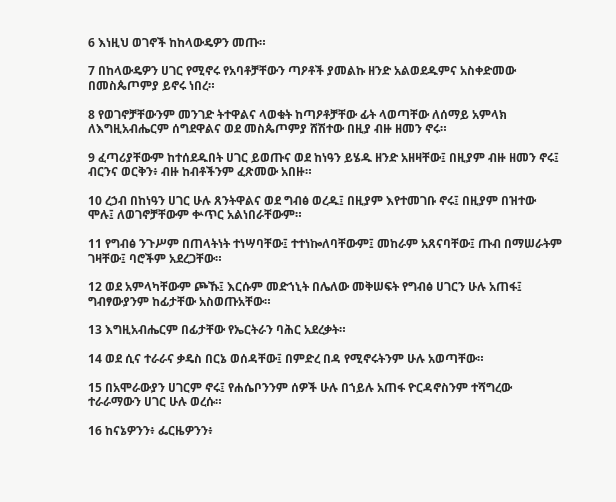6 እነዚህ ወገኖች ከከላውዴዎን መጡ።

7 በከላውዴዎን ሀገር የሚኖሩ የአባቶቻቸውን ጣዖቶች ያመልኩ ዘንድ አልወደዱምና አስቀድመው በመስጴጦምያ ይኖሩ ነበረ።

8 የወገኖቻቸውንም መንገድ ትተዋልና ላወቁት ከጣዖቶቻቸው ፊት ላወጣቸው ለሰማይ አምላክ ለእግዚአብሔርም ሰግደዋልና ወደ መስጴጦምያ ሸሽተው በዚያ ብዙ ዘመን ኖሩ።

9 ፈጣሪያቸውም ከተሰደዱበት ሀገር ይወጡና ወደ ከነዓን ይሄዱ ዘንድ አዘዛቸው፤ በዚያም ብዙ ዘመን ኖሩ፤ ብርንና ወርቅን፥ ብዙ ከብቶችንም ፈጽመው አበዙ።

10 ረኃብ በከነዓን ሀገር ሁሉ ጸንትዋልና ወደ ግብፅ ወረዱ፤ በዚያም እየተመገቡ ኖሩ፤ በዚያም በዝተው ሞሉ፤ ለወገኖቻቸውም ቍጥር አልነበራቸውም።

11 የግብፅ ንጉሥም በጠላትነት ተነሣባቸው፤ ተተነኰለባቸውም፤ መከራም አጸናባቸው፤ ጡብ በማሠራትም ገዛቸው፤ ባሮችም አደረጋቸው።

12 ወደ አምላካቸውም ጮኹ፤ እርሱም መድኀኒት በሌለው መቅሠፍት የግብፅ ሀገርን ሁሉ አጠፋ፤ ግብፃውያንም ከፊታቸው አስወጡአቸው።

13 እግዚአብሔርም በፊታቸው የኤርትራን ባሕር አደረቃት።

14 ወደ ሲና ተራራና ቃዴስ በርኔ ወሰዳቸው፤ በምድረ በዳ የሚኖሩትንም ሁሉ አወጣቸው።

15 በአሞራውያን ሀገርም ኖሩ፤ የሐሴቦንንም ሰዎች ሁሉ በኀይሉ አጠፋ ዮርዳኖስንም ተሻግረው ተራራማውን ሀገር ሁሉ ወረሱ።

16 ከናኔዎንን፥ ፌርዜዎንን፥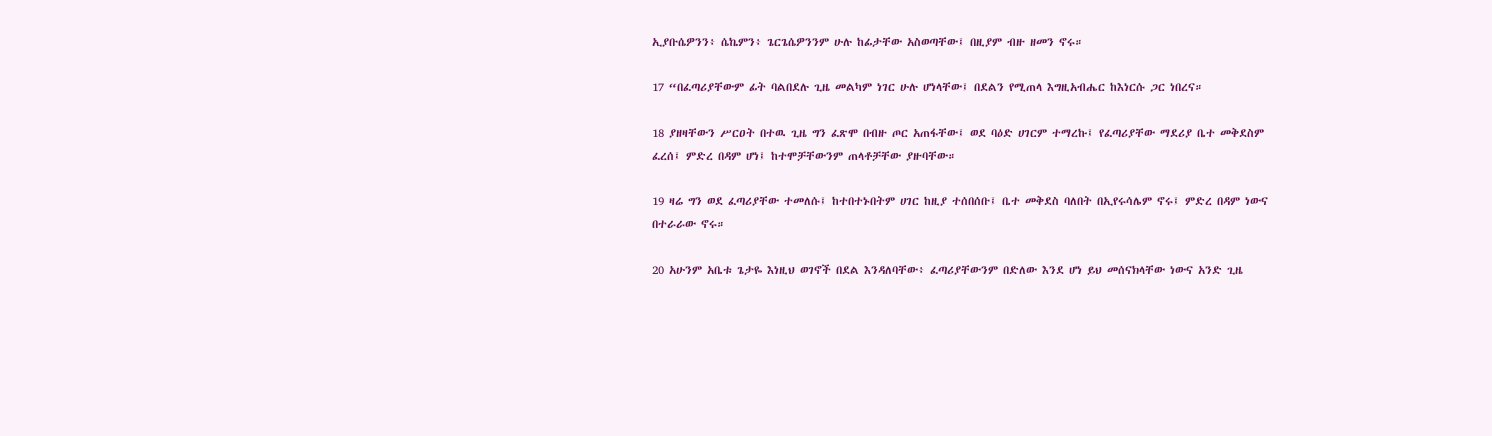ኢያቡሴዎንን፥ ሴኬምን፥ ጌርጌሴዎንንም ሁሉ ከፊታቸው አስወጣቸው፤ በዚያም ብዙ ዘመን ኖሩ።

17 “በፈጣሪያቸውም ፊት ባልበደሉ ጊዜ መልካም ነገር ሁሉ ሆነላቸው፤ በደልን የሚጠላ እግዚአብሔር ከእነርሱ ጋር ነበረና።

18 ያዘዛቸውን ሥርዐት በተዉ ጊዜ ግን ፈጽሞ በብዙ ጦር አጠፋቸው፤ ወደ ባዕድ ሀገርም ተማረኩ፤ የፈጣሪያቸው ማደሪያ ቤተ መቅደስም ፈረሰ፤ ምድረ በዳም ሆነ፤ ከተሞቻቸውንም ጠላቶቻቸው ያዙባቸው።

19 ዛሬ ግን ወደ ፈጣሪያቸው ተመለሱ፤ ከተበተኑበትም ሀገር ከዚያ ተሰበሰቡ፤ ቤተ መቅደስ ባለበት በኢየሩሳሌም ኖሩ፤ ምድረ በዳም ነውና በተራራው ኖሩ።

20 አሁንም አቤቱ ጌታዬ እነዚህ ወገኖች በደል እንዳለባቸው፥ ፈጣሪያቸውንም በድለው እንደ ሆነ ይህ መሰናክላቸው ነውና አንድ ጊዜ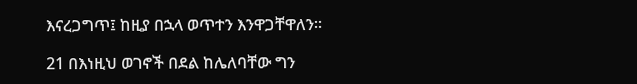እናረጋግጥ፤ ከዚያ በኋላ ወጥተን እንዋጋቸዋለን።

21 በእነዚህ ወገኖች በደል ከሌለባቸው ግን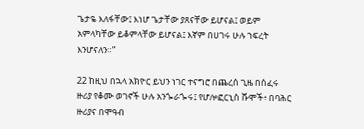ጌታዬ እለፋቸው፤ እነሆ ጌታቸው ያጸናቸው ይሆናል፤ ወይም አምላካቸው ይቆምላቸው ይሆናል፤ እኛም በሀገሩ ሁሉ ኀፍረት እንሆናለን።”

22 ከዚህ በኋላ አክዮር ይህን ነገር ተናግሮ በጨረሰ ጊዜ በሰፈሩ ዙሪያ የቆሙ ወገኖች ሁሉ አንጐራጐሩ፤ የሆሎፎርኒስ ሹሞች፥ በባሕር ዙሪያና በሞዓብ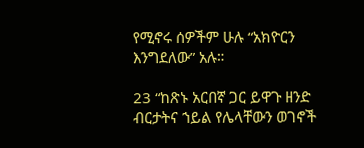የሚኖሩ ሰዎችም ሁሉ “አክዮርን እንግደለው” አሉ።

23 “ከጽኑ አርበኛ ጋር ይዋጉ ዘንድ ብርታትና ኀይል የሌላቸውን ወገኖች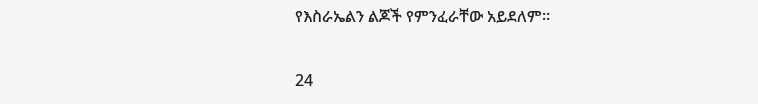የእስራኤልን ልጆች የምንፈራቸው አይደለም።

24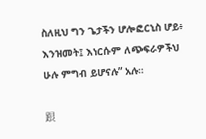ስለዚህ ግን ጌታችን ሆሎፎርኒስ ሆይ፥ እንዝመት፤ እነርሱም ለጭፍራዎችህ ሁሉ ምግብ ይሆናሉ” አሉ።

跟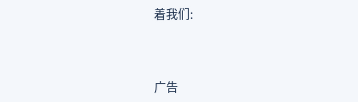着我们:



广告